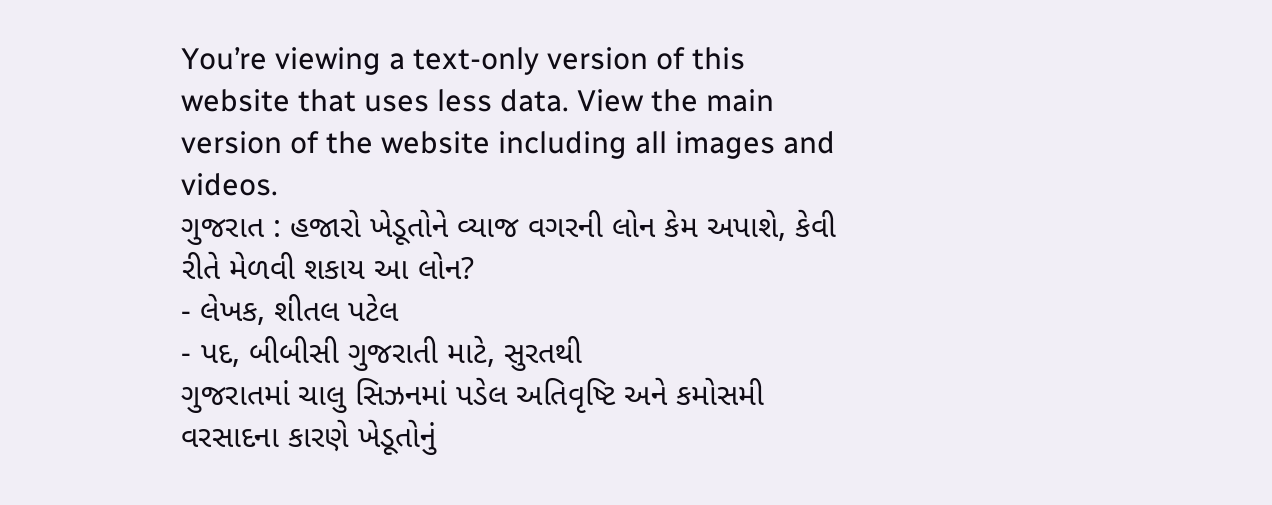You’re viewing a text-only version of this website that uses less data. View the main version of the website including all images and videos.
ગુજરાત : હજારો ખેડૂતોને વ્યાજ વગરની લોન કેમ અપાશે, કેવી રીતે મેળવી શકાય આ લોન?
- લેખક, શીતલ પટેલ
- પદ, બીબીસી ગુજરાતી માટે, સુરતથી
ગુજરાતમાં ચાલુ સિઝનમાં પડેલ અતિવૃષ્ટિ અને કમોસમી વરસાદના કારણે ખેડૂતોનું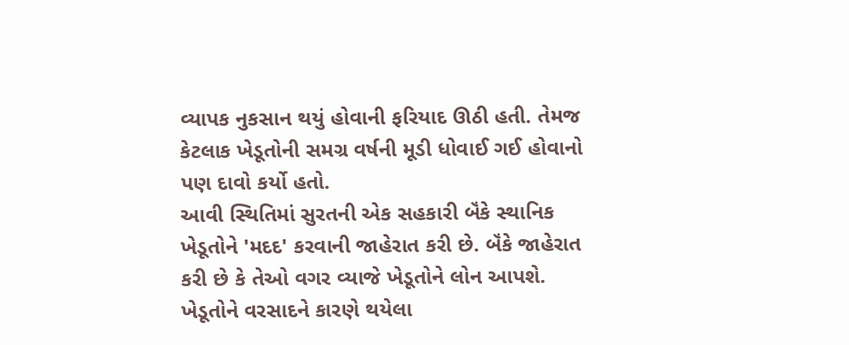વ્યાપક નુકસાન થયું હોવાની ફરિયાદ ઊઠી હતી. તેમજ કેટલાક ખેડૂતોની સમગ્ર વર્ષની મૂડી ધોવાઈ ગઈ હોવાનો પણ દાવો કર્યો હતો.
આવી સ્થિતિમાં સુરતની એક સહકારી બૅંકે સ્થાનિક ખેડૂતોને 'મદદ' કરવાની જાહેરાત કરી છે. બૅંકે જાહેરાત કરી છે કે તેઓ વગર વ્યાજે ખેડૂતોને લોન આપશે.
ખેડૂતોને વરસાદને કારણે થયેલા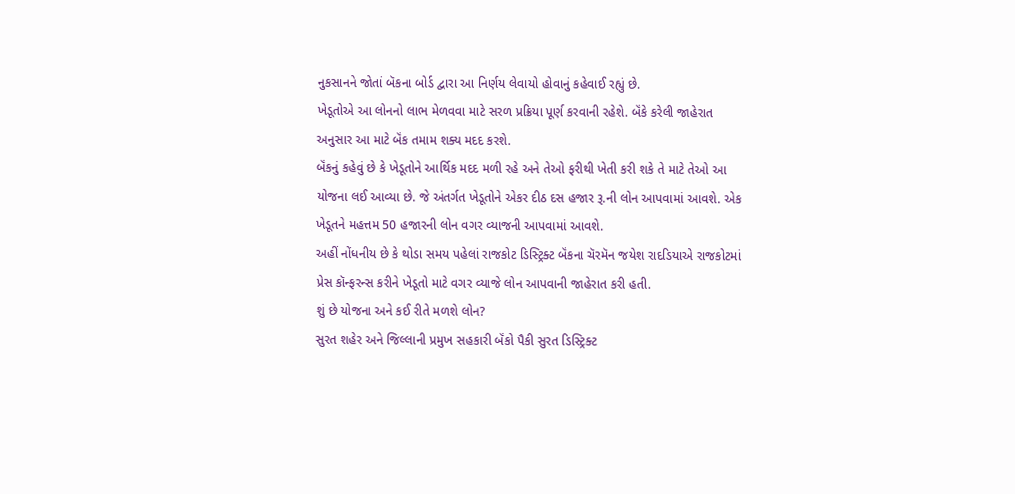નુકસાનને જોતાં બૅકના બોર્ડ દ્વારા આ નિર્ણય લેવાયો હોવાનું કહેવાઈ રહ્યું છે.
ખેડૂતોએ આ લોનનો લાભ મેળવવા માટે સરળ પ્રક્રિયા પૂર્ણ કરવાની રહેશે. બૅંકે કરેલી જાહેરાત અનુસાર આ માટે બૅંક તમામ શક્ય મદદ કરશે.
બૅંકનું કહેવું છે કે ખેડૂતોને આર્થિક મદદ મળી રહે અને તેઓ ફરીથી ખેતી કરી શકે તે માટે તેઓ આ યોજના લઈ આવ્યા છે. જે અંતર્ગત ખેડૂતોને એકર દીઠ દસ હજાર રૂ.ની લોન આપવામાં આવશે. એક ખેડૂતને મહત્તમ 50 હજારની લોન વગર વ્યાજની આપવામાં આવશે.
અહીં નોંધનીય છે કે થોડા સમય પહેલાં રાજકોટ ડિસ્ટ્રિક્ટ બૅંકના ચૅરમૅન જયેશ રાદડિયાએ રાજકોટમાં પ્રેસ કૉન્ફરન્સ કરીને ખેડૂતો માટે વગર વ્યાજે લોન આપવાની જાહેરાત કરી હતી.
શું છે યોજના અને કઈ રીતે મળશે લોન?
સુરત શહેર અને જિલ્લાની પ્રમુખ સહકારી બૅંકો પૈકી સુરત ડિસ્ટ્રિક્ટ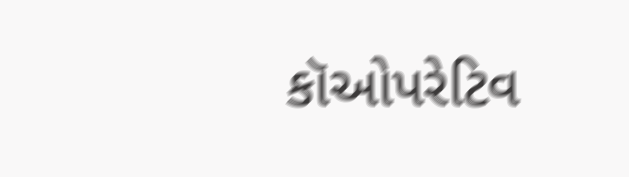કૉઓપરેટિવ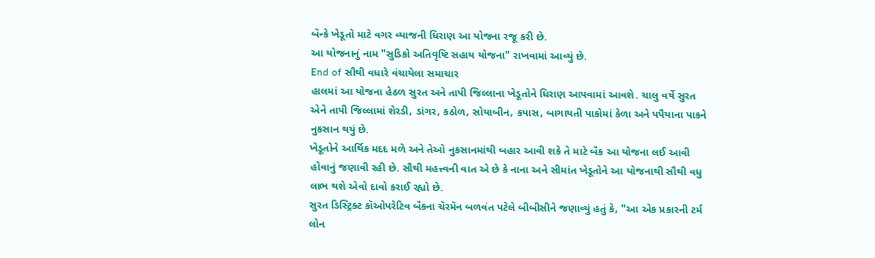બૅન્કે ખેડૂતો માટે વગર વ્યાજની ધિરાણ આ યોજના રજૂ કરી છે.
આ યોજનાનું નામ "સુડિકો અતિવૃષ્ટિ સહાય યોજના" રાખવામાં આવ્યું છે.
End of સૌથી વધારે વંચાયેલા સમાચાર
હાલમાં આ યોજના હેઠળ સુરત અને તાપી જિલ્લાના ખેડૂતોને ધિરાણ આપવામાં આવશે. ચાલુ વર્ષે સુરત એને તાપી જિલ્લામાં શેરડી, ડાંગર, કઠોળ, સોયાબીન, કપાસ, બાગાયતી પાકોમાં કેળા અને પપૈયાના પાકને નુકસાન થયું છે.
ખેડૂતોને આર્થિક મદદ મળે અને તેઓ નુકસાનમાંથી બહાર આવી શકે તે માટે બૅંક આ યોજના લઈ આવી હોવાનું જણાવી રહી છે. સૌથી મહત્ત્વની વાત એ છે કે નાના અને સીમાંત ખેડૂતોને આ યોજનાથી સૌથી વધુ લાભ થશે એવો દાવો કરાઈ રહ્યો છે.
સુરત ડિસ્ટ્રિક્ટ કૉઓપરેટિવ બૅંકના ચૅરમૅન બળવંત પટેલે બીબીસીને જણાવ્યું હતું કે, "આ એક પ્રકારની ટર્મ લોન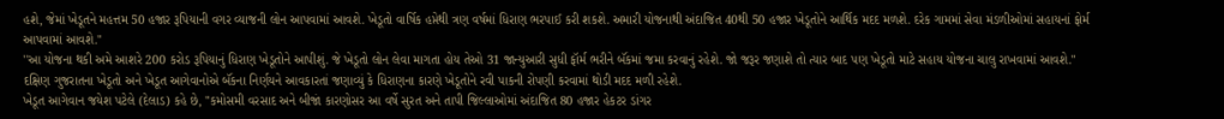હશે, જેમાં ખેડૂતને મહત્તમ 50 હજાર રૂપિયાની વગર વ્યાજની લોન આપવામાં આવશે. ખેડૂતો વાર્ષિક હપ્તેથી ત્રણ વર્ષમાં ધિરાણ ભરપાઈ કરી શકશે. અમારી યોજનાથી અંદાજિત 40થી 50 હજાર ખેડૂતોને આર્થિક મદદ મળશે. દરેક ગામમાં સેવા મંડળીઓમાં સહાયનાં ફોર્મ આપવામાં આવશે."
''આ યોજના થકી અમે આશરે 200 કરોડ રૂપિયાનું ધિરાણ ખેડૂતોને આપીશું. જે ખેડૂતો લોન લેવા માગતા હોય તેઓ 31 જાન્યુઆરી સુધી ફૉર્મ ભરીને બૅંકમાં જમા કરવાનું રહેશે. જો જરૂર જણાશે તો ત્યાર બાદ પણ ખેડૂતો માટે સહાય યોજના ચાલુ રાખવામાં આવશે."
દક્ષિણ ગુજરાતના ખેડૂતો અને ખેડૂત આગેવાનોએ બૅંકના નિર્ણયને આવકારતાં જણાવ્યું કે ધિરાણના કારણે ખેડૂતોને રવી પાકની રોપણી કરવામાં થોડી મદદ મળી રહેશે.
ખેડૂત આગેવાન જયેશ પટેલે (દેલાડ) કહે છે, "કમોસમી વરસાદ અને બીજાં કારણોસર આ વર્ષે સુરત અને તાપી જિલ્લાઓમાં અંદાજિત 80 હજાર હેકટર ડાંગર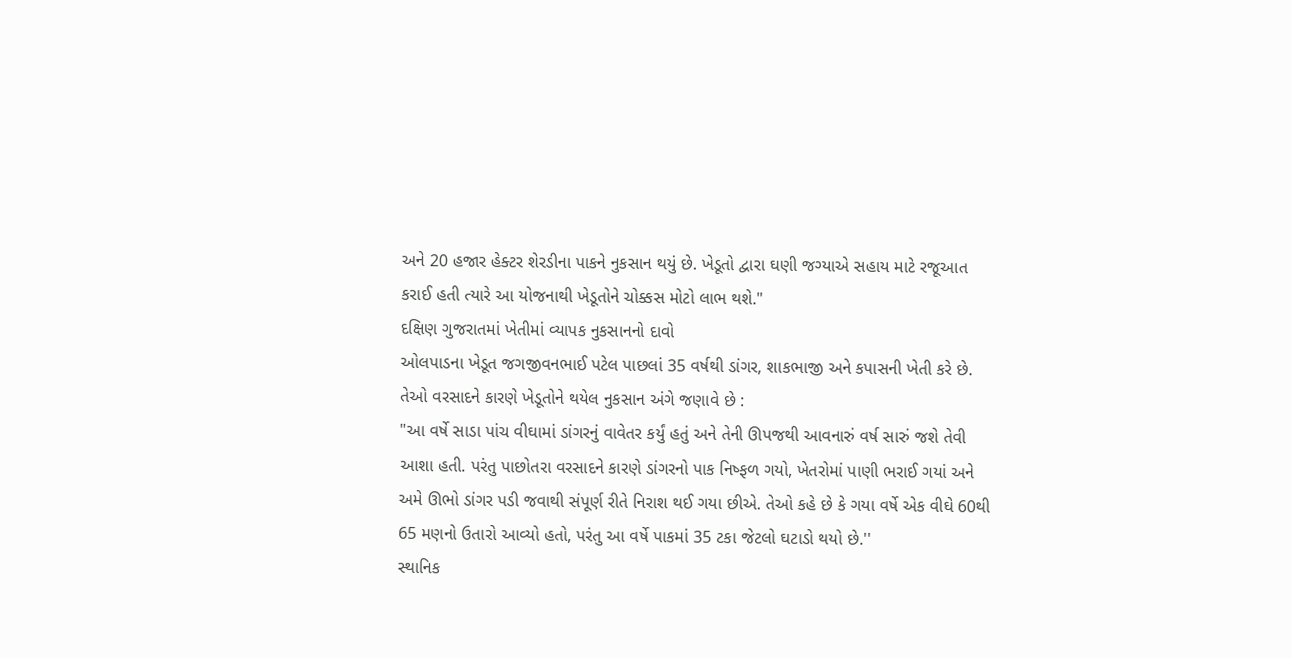અને 20 હજાર હેક્ટર શેરડીના પાકને નુકસાન થયું છે. ખેડૂતો દ્વારા ઘણી જગ્યાએ સહાય માટે રજૂઆત કરાઈ હતી ત્યારે આ યોજનાથી ખેડૂતોને ચોક્કસ મોટો લાભ થશે."
દક્ષિણ ગુજરાતમાં ખેતીમાં વ્યાપક નુકસાનનો દાવો
ઓલપાડના ખેડૂત જગજીવનભાઈ પટેલ પાછલાં 35 વર્ષથી ડાંગર, શાકભાજી અને કપાસની ખેતી કરે છે. તેઓ વરસાદને કારણે ખેડૂતોને થયેલ નુકસાન અંગે જણાવે છે :
"આ વર્ષે સાડા પાંચ વીઘામાં ડાંગરનું વાવેતર કર્યું હતું અને તેની ઊપજથી આવનારું વર્ષ સારું જશે તેવી આશા હતી. પરંતુ પાછોતરા વરસાદને કારણે ડાંગરનો પાક નિષ્ફળ ગયો, ખેતરોમાં પાણી ભરાઈ ગયાં અને અમે ઊભો ડાંગર પડી જવાથી સંપૂર્ણ રીતે નિરાશ થઈ ગયા છીએ. તેઓ કહે છે કે ગયા વર્ષે એક વીઘે 60થી 65 મણનો ઉતારો આવ્યો હતો, પરંતુ આ વર્ષે પાકમાં 35 ટકા જેટલો ઘટાડો થયો છે.''
સ્થાનિક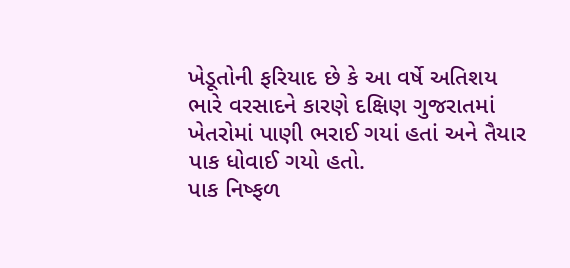ખેડૂતોની ફરિયાદ છે કે આ વર્ષે અતિશય ભારે વરસાદને કારણે દક્ષિણ ગુજરાતમાં ખેતરોમાં પાણી ભરાઈ ગયાં હતાં અને તૈયાર પાક ધોવાઈ ગયો હતો.
પાક નિષ્ફળ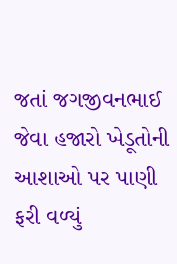જતાં જગજીવનભાઈ જેવા હજારો ખેડૂતોની આશાઓ પર પાણી ફરી વળ્યું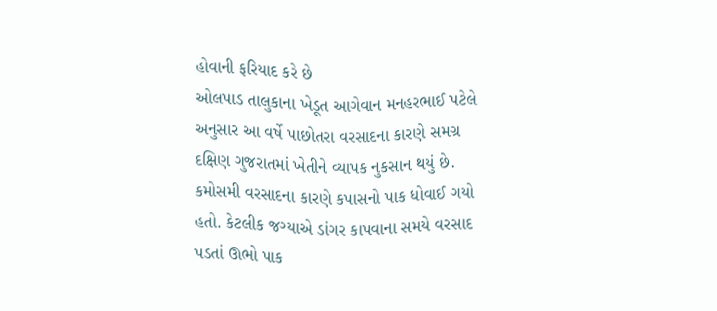હોવાની ફરિયાદ કરે છે
ઓલપાડ તાલુકાના ખેડૂત આગેવાન મનહરભાઈ પટેલે અનુસાર આ વર્ષે પાછોતરા વરસાદના કારણે સમગ્ર દક્ષિણ ગુજરાતમાં ખેતીને વ્યાપક નુકસાન થયું છે. કમોસમી વરસાદના કારણે કપાસનો પાક ધોવાઈ ગયો હતો. કેટલીક જગ્યાએ ડાંગર કાપવાના સમયે વરસાદ પડતાં ઊભો પાક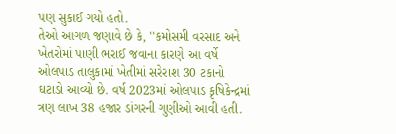પણ સુકાઈ ગયો હતો.
તેઓ આગળ જણાવે છે કે, ''કમોસમી વરસાદ અને ખેતરોમાં પાણી ભરાઈ જવાના કારણે આ વર્ષે ઓલપાડ તાલુકામાં ખેતીમાં સરેરાશ 30 ટકાનો ઘટાડો આવ્યો છે. વર્ષ 2023માં ઓલપાડ કૃષિકેન્દ્રમાં ત્રણ લાખ 38 હજાર ડાંગરની ગુણીઓ આવી હતી.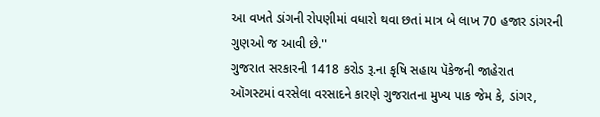આ વખતે ડાંગની રોપણીમાં વધારો થવા છતાં માત્ર બે લાખ 70 હજાર ડાંગરની ગુણઓ જ આવી છે.''
ગુજરાત સરકારની 1418 કરોડ રૂ.ના કૃષિ સહાય પૅકેજની જાહેરાત
ઑગસ્ટમાં વરસેલા વરસાદને કારણે ગુજરાતના મુખ્ય પાક જેમ કે, ડાંગર,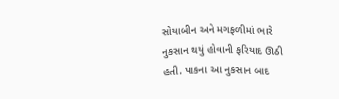સોયાબીન અને મગફળીમાં ભારે નુકસાન થયું હોવાની ફરિયાદ ઊઠી હતી. પાકના આ નુકસાન બાદ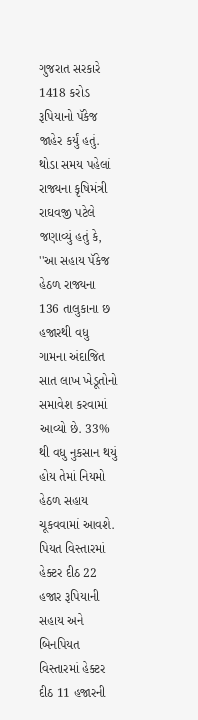ગુજરાત સરકારે 1418 કરોડ રૂપિયાનો પૅકેજ જાહેર કર્યું હતું.
થોડા સમય પહેલાં રાજ્યના કૃષિમંત્રી રાઘવજી પટેલે જણાવ્યું હતું કે, ''આ સહાય પૅકેજ હેઠળ રાજ્યના 136 તાલુકાના છ હજારથી વધુ ગામના અંદાજિત સાત લાખ ખેડૂતોનો સમાવેશ કરવામાં આવ્યો છે. 33% થી વધુ નુકસાન થયું હોય તેમાં નિયમો હેઠળ સહાય ચૂકવવામાં આવશે. પિયત વિસ્તારમાં હેક્ટર દીઠ 22 હજાર રૂપિયાની સહાય અને બિનપિયત વિસ્તારમાં હેક્ટર દીઠ 11 હજારની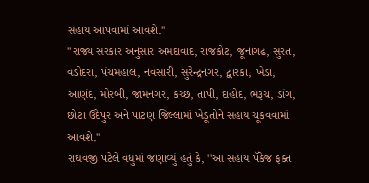સહાય આપવામાં આવશે.''
''રાજ્ય સરકાર અનુસાર અમદાવાદ, રાજકોટ, જૂનાગઢ, સુરત, વડોદરા, પંચમહાલ, નવસારી, સુરેન્દ્રનગર, દ્વારકા, ખેડા, આણંદ, મોરબી, જામનગર, કચ્છ, તાપી, દાહોદ, ભરૂચ, ડાંગ, છોટા ઉદેપુર અને પાટણ જિલ્લામાં ખેડૂતોને સહાય ચૂકવવામાં આવશે.''
રાઘવજી પટેલે વધુમાં જણાવ્યું હતું કે, ''આ સહાય પૅકેજ ફક્ત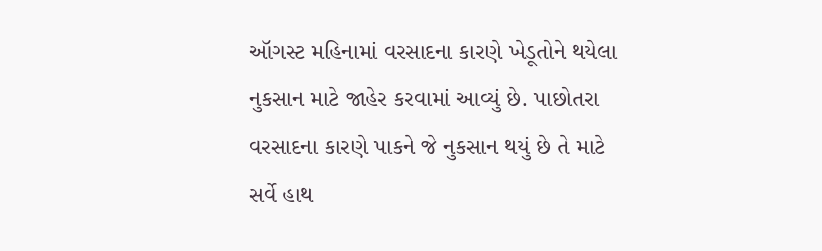ઑગસ્ટ મહિનામાં વરસાદના કારણે ખેડૂતોને થયેલા નુકસાન માટે જાહેર કરવામાં આવ્યું છે. પાછોતરા વરસાદના કારણે પાકને જે નુકસાન થયું છે તે માટે સર્વે હાથ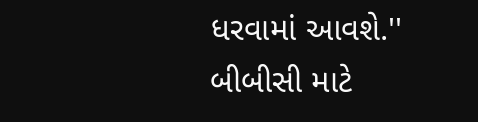ધરવામાં આવશે.''
બીબીસી માટે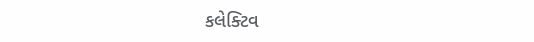કલેક્ટિવ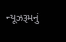ન્યૂઝરૂમનું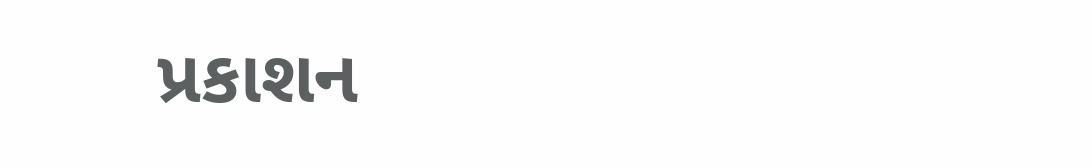પ્રકાશન